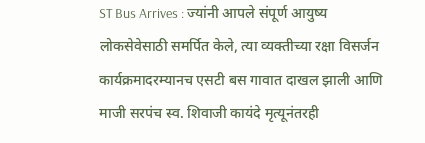ST Bus Arrives : ज्यांनी आपले संपूर्ण आयुष्य लोकसेवेसाठी समर्पित केले, त्या व्यक्तीच्या रक्षा विसर्जन कार्यक्रमादरम्यानच एसटी बस गावात दाखल झाली आणि माजी सरपंच स्व. शिवाजी कायंदे मृत्यूनंतरही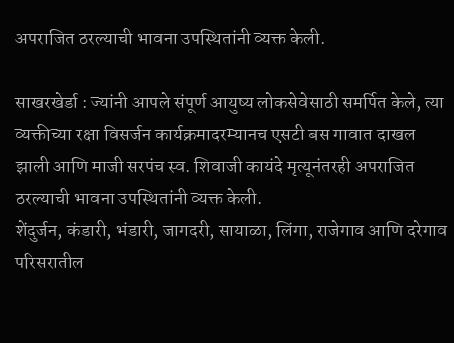अपराजित ठरल्याची भावना उपस्थितांनी व्यक्त केली.

साखरखेर्डा : ज्यांनी आपले संपूर्ण आयुष्य लोकसेवेसाठी समर्पित केले, त्या व्यक्तीच्या रक्षा विसर्जन कार्यक्रमादरम्यानच एसटी बस गावात दाखल झाली आणि माजी सरपंच स्व. शिवाजी कायंदे मृत्यूनंतरही अपराजित ठरल्याची भावना उपस्थितांनी व्यक्त केली.
शेंदुर्जन, कंडारी, भंडारी, जागदरी, सायाळा, लिंगा, राजेगाव आणि दरेगाव परिसरातील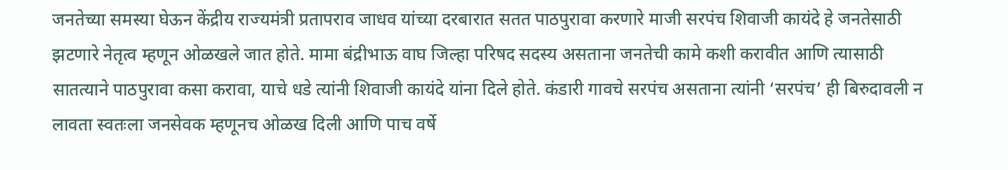जनतेच्या समस्या घेऊन केंद्रीय राज्यमंत्री प्रतापराव जाधव यांच्या दरबारात सतत पाठपुरावा करणारे माजी सरपंच शिवाजी कायंदे हे जनतेसाठी झटणारे नेतृत्व म्हणून ओळखले जात होते. मामा बंद्रीभाऊ वाघ जिल्हा परिषद सदस्य असताना जनतेची कामे कशी करावीत आणि त्यासाठी सातत्याने पाठपुरावा कसा करावा, याचे धडे त्यांनी शिवाजी कायंदे यांना दिले होते. कंडारी गावचे सरपंच असताना त्यांनी ‘सरपंच’ ही बिरुदावली न लावता स्वतःला जनसेवक म्हणूनच ओळख दिली आणि पाच वर्षे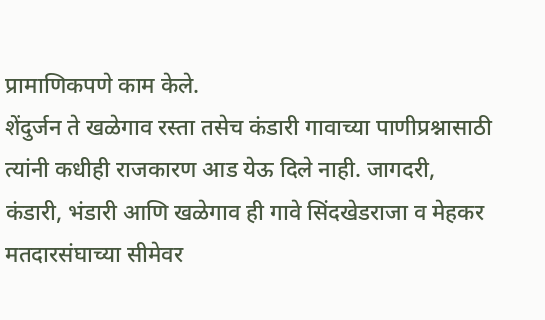प्रामाणिकपणे काम केले.
शेंदुर्जन ते खळेगाव रस्ता तसेच कंडारी गावाच्या पाणीप्रश्नासाठी त्यांनी कधीही राजकारण आड येऊ दिले नाही. जागदरी, कंडारी, भंडारी आणि खळेगाव ही गावे सिंदखेडराजा व मेहकर मतदारसंघाच्या सीमेवर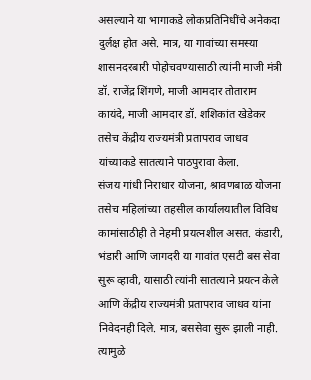असल्याने या भागाकडे लोकप्रतिनिधींचे अनेकदा दुर्लक्ष होत असे. मात्र, या गावांच्या समस्या शासनदरबारी पोहोचवण्यासाठी त्यांनी माजी मंत्री डॉ. राजेंद्र शिंगणे, माजी आमदार तोताराम कायंदे, माजी आमदार डॉ. शशिकांत खेडेकर तसेच केंद्रीय राज्यमंत्री प्रतापराव जाधव यांच्याकडे सातत्याने पाठपुरावा केला.
संजय गांधी निराधार योजना, श्रावणबाळ योजना तसेच महिलांच्या तहसील कार्यालयातील विविध कामांसाठीही ते नेहमी प्रयत्नशील असत. कंडारी, भंडारी आणि जागदरी या गावांत एसटी बस सेवा सुरू व्हावी, यासाठी त्यांनी सातत्याने प्रयत्न केले आणि केंद्रीय राज्यमंत्री प्रतापराव जाधव यांना निवेदनही दिले. मात्र, बससेवा सुरू झाली नाही. त्यामुळे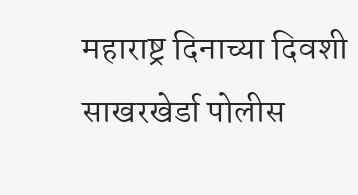महाराष्ट्र दिनाच्या दिवशी साखरखेर्डा पोलीस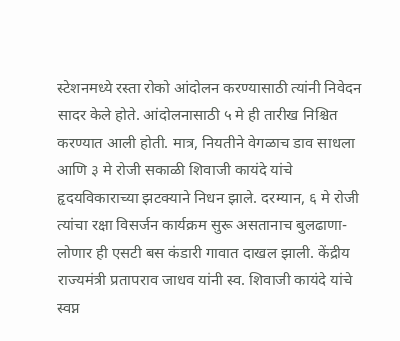स्टेशनमध्ये रस्ता रोको आंदोलन करण्यासाठी त्यांनी निवेदन सादर केले होते. आंदोलनासाठी ५ मे ही तारीख निश्चित करण्यात आली होती. मात्र, नियतीने वेगळाच डाव साधला आणि ३ मे रोजी सकाळी शिवाजी कायंदे यांचे हृदयविकाराच्या झटक्याने निधन झाले. दरम्यान, ६ मे रोजी त्यांचा रक्षा विसर्जन कार्यक्रम सुरू असतानाच बुलढाणा-लोणार ही एसटी बस कंडारी गावात दाखल झाली. केंद्रीय राज्यमंत्री प्रतापराव जाधव यांनी स्व. शिवाजी कायंदे यांचे स्वप्न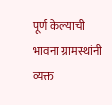पूर्ण केल्याची भावना ग्रामस्थांनी व्यक्त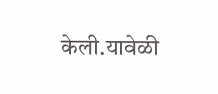केली.यावेळी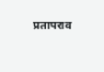प्रतापराव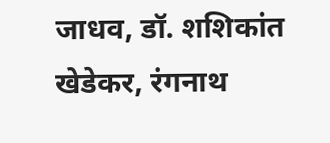जाधव, डॉ. शशिकांत खेडेकर, रंगनाथ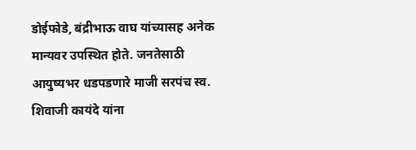डोईफोडे, बंद्रीभाऊ वाघ यांच्यासह अनेक मान्यवर उपस्थित होते. जनतेसाठी आयुष्यभर धडपडणारे माजी सरपंच स्व. शिवाजी कायंदे यांना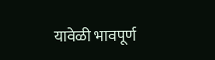यावेळी भावपूर्ण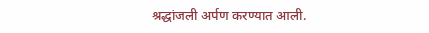श्रद्धांजली अर्पण करण्यात आली.